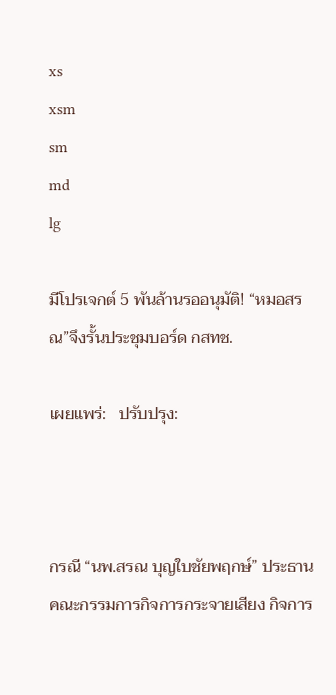xs
xsm
sm
md
lg

มีโปรเจกต์ 5 พันล้านรออนุมัติ! “หมอสรณ”จึงรั้นประชุมบอร์ด กสทช.

เผยแพร่:   ปรับปรุง:



กรณี “นพ.สรณ บุญใบชัยพฤกษ์” ประธาน คณะกรรมการกิจการกระจายเสียง กิจการ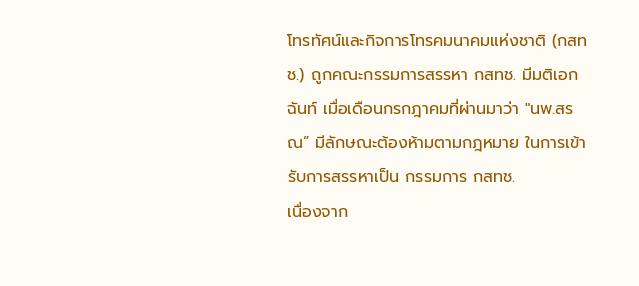โทรทัศน์และกิจการโทรคมนาคมแห่งชาติ (กสทช.) ถูกคณะกรรมการสรรหา กสทช. มีมติเอกฉันท์ เมื่อเดือนกรกฎาคมที่ผ่านมาว่า "นพ.สรณ” มีลักษณะต้องห้ามตามกฎหมาย ในการเข้ารับการสรรหาเป็น กรรมการ กสทช.
เนื่องจาก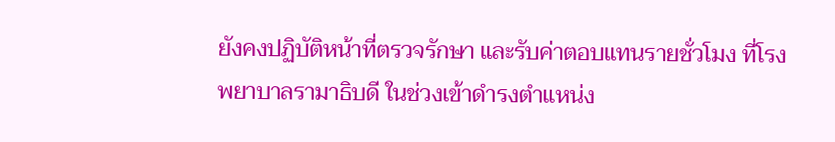ยังคงปฏิบัติหน้าที่ตรวจรักษา และรับค่าตอบแทนรายชั่วโมง ที่โรงพยาบาลรามาธิบดี ในช่วงเข้าดำรงตำแหน่ง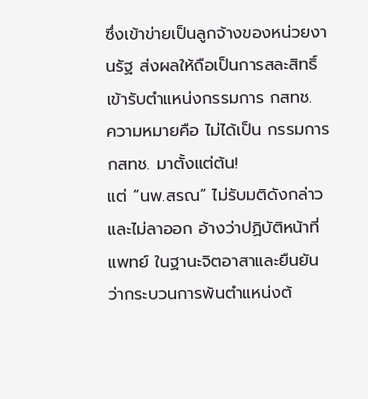ซึ่งเข้าข่ายเป็นลูกจ้างของหน่วยงานรัฐ ส่งผลให้ถือเป็นการสละสิทธิ์เข้ารับตำแหน่งกรรมการ กสทช.
ความหมายคือ ไม่ได้เป็น กรรมการ กสทช. มาตั้งแต่ต้น!
แต่ “นพ.สรณ” ไม่รับมติดังกล่าว และไม่ลาออก อ้างว่าปฏิบัติหน้าที่แพทย์ ในฐานะจิตอาสาและยืนยันว่ากระบวนการพ้นตำแหน่งต้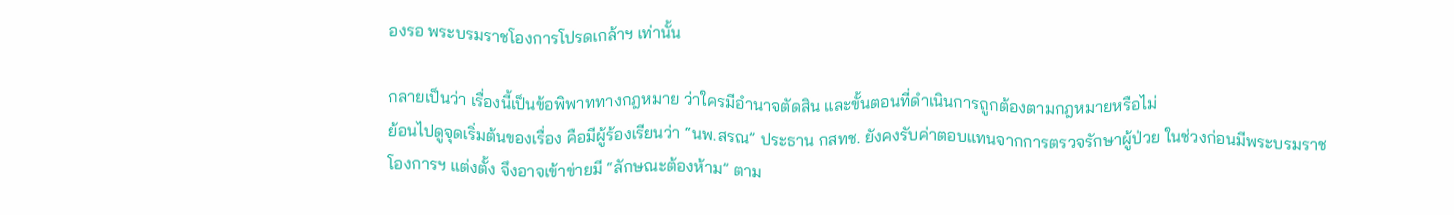องรอ พระบรมราชโองการโปรดเกล้าฯ เท่านั้น

กลายเป็นว่า เรื่องนี้เป็นข้อพิพาททางกฎหมาย ว่าใครมีอำนาจตัดสิน และขั้นตอนที่ดำเนินการถูกต้องตามกฎหมายหรือไม่
ย้อนไปดูจุดเริ่มต้นของเรื่อง คือมีผู้ร้องเรียนว่า “นพ.สรณ” ประธาน กสทช. ยังคงรับค่าตอบแทนจากการตรวจรักษาผู้ป่วย ในช่วงก่อนมีพระบรมราชโองการฯ แต่งตั้ง จึงอาจเข้าข่ายมี “ลักษณะต้องห้าม” ตาม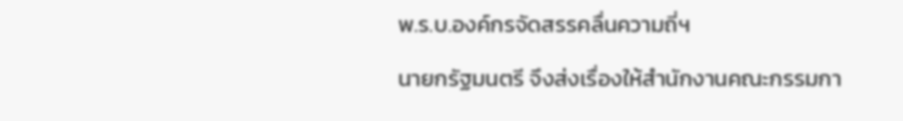พ.ร.บ.องค์กรจัดสรรคลื่นความถี่ฯ

นายกรัฐมนตรี จึงส่งเรื่องให้สำนักงานคณะกรรมกา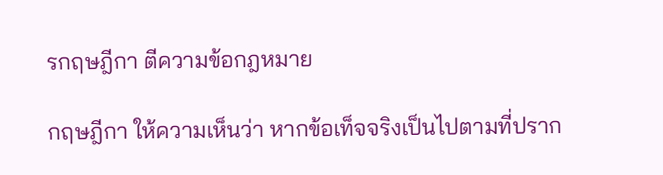รกฤษฎีกา ตีความข้อกฎหมาย

กฤษฎีกา ให้ความเห็นว่า หากข้อเท็จจริงเป็นไปตามที่ปราก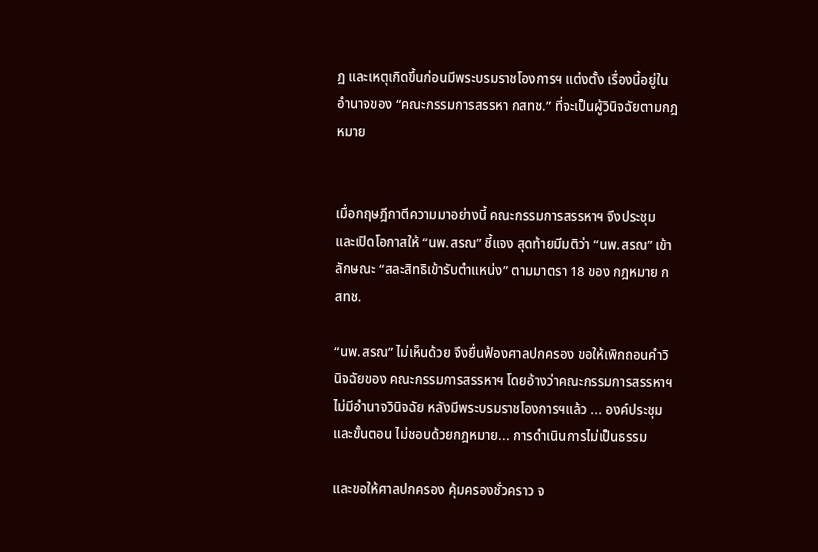ฏ และเหตุเกิดขึ้นก่อนมีพระบรมราชโองการฯ แต่งตั้ง เรื่องนี้อยู่ในอำนาจของ “คณะกรรมการสรรหา กสทช.” ที่จะเป็นผู้วินิจฉัยตามกฎหมาย


เมื่อกฤษฎีกาตีความมาอย่างนี้ คณะกรรมการสรรหาฯ จึงประชุม และเปิดโอกาสให้ “นพ.สรณ” ชี้แจง สุดท้ายมีมติว่า “นพ.สรณ” เข้าลักษณะ “สละสิทธิเข้ารับตำแหน่ง” ตามมาตรา 18 ของ กฎหมาย กสทช.

“นพ.สรณ” ไม่เห็นด้วย จึงยื่นฟ้องศาลปกครอง ขอให้เพิกถอนคำวินิจฉัยของ คณะกรรมการสรรหาฯ โดยอ้างว่าคณะกรรมการสรรหาฯไม่มีอำนาจวินิจฉัย หลังมีพระบรมราชโองการฯแล้ว ... องค์ประชุมและขั้นตอน ไม่ชอบด้วยกฎหมาย... การดำเนินการไม่เป็นธรรม

และขอให้ศาลปกครอง คุ้มครองชั่วคราว จ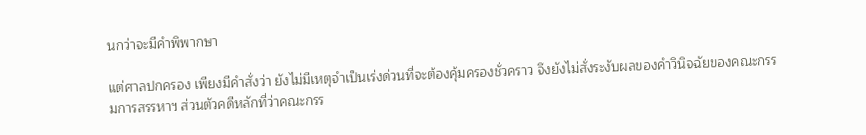นกว่าจะมีคำพิพากษา

แต่ศาลปกครอง เพียงมีคำสั่งว่า ยังไม่มีเหตุจำเป็นเร่งด่วนที่จะต้องคุ้มครองชั่วคราว จึงยังไม่สั่งระงับผลของคำวินิจฉัยของคณะกรรมการสรรหาฯ ส่วนตัวคดีหลักที่ว่าคณะกรร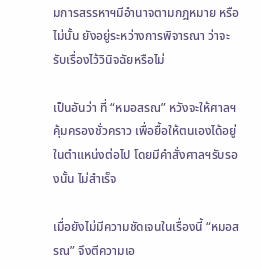มการสรรหาฯมีอำนาจตามกฎหมาย หรือไม่นั้น ยังอยู่ระหว่างการพิจารณา ว่าจะรับเรื่องไว้วินิจฉัยหรือไม่

เป็นอันว่า ที่ “หมอสรณ” หวังจะให้ศาลฯ คุ้มครองชั่วคราว เพื่อยื้อให้ตนเองได้อยู่ในตำแหน่งต่อไป โดยมีคำสั่งศาลฯรับรองนั้น ไม่สำเร็จ

เมื่อยังไม่มีความชัดเจนในเรื่องนี้ “หมอสรณ” จึงตีความเอ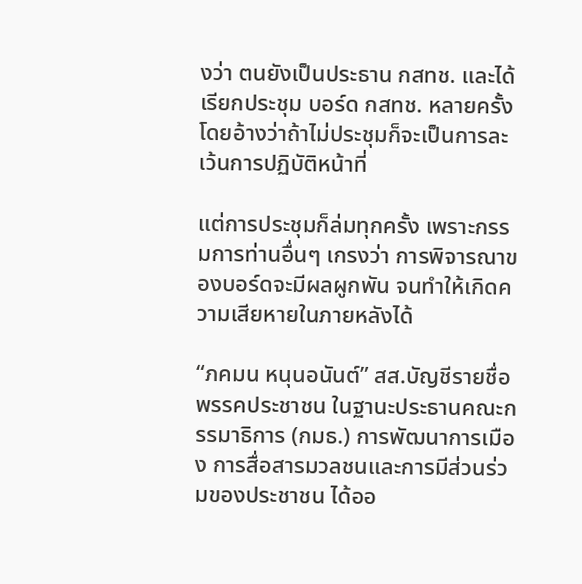งว่า ตนยังเป็นประธาน กสทช. และได้เรียกประชุม บอร์ด กสทช. หลายครั้ง โดยอ้างว่าถ้าไม่ประชุมก็จะเป็นการละเว้นการปฏิบัติหน้าที่

แต่การประชุมก็ล่มทุกครั้ง เพราะกรรมการท่านอื่นๆ เกรงว่า การพิจารณาของบอร์ดจะมีผลผูกพัน จนทำให้เกิดความเสียหายในภายหลังได้

“ภคมน หนุนอนันต์” สส.บัญชีรายชื่อ พรรคประชาชน ในฐานะประธานคณะกรรมาธิการ (กมธ.) การพัฒนาการเมือง การสื่อสารมวลชนและการมีส่วนร่วมของประชาชน ได้ออ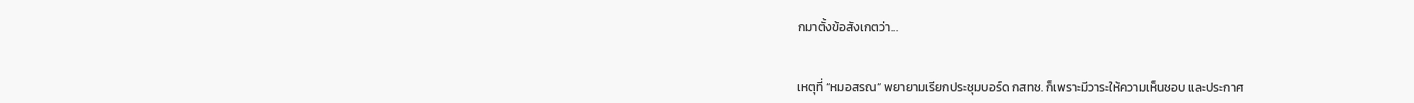กมาตั้งข้อสังเกตว่า...


เหตุที่ “หมอสรณ” พยายามเรียกประชุมบอร์ด กสทช. ก็เพราะมีวาระให้ความเห็นชอบ และประกาศ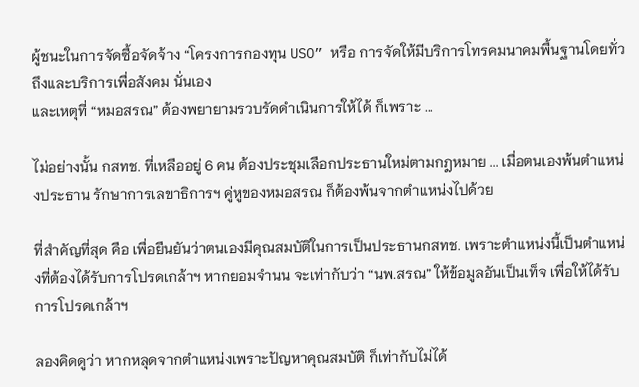ผู้ชนะในการจัดซื้อจัดจ้าง “โครงการกองทุน USO” หรือ การจัดให้มีบริการโทรคมนาคมพื้นฐานโดยทั่วถึงและบริการเพื่อสังคม นั่นเอง
และเหตุที่ “หมอสรณ” ต้องพยายามรวบรัดดำเนินการให้ได้ ก็เพราะ ...

ไม่อย่างนั้น กสทช. ที่เหลืออยู่ 6 คน ต้องประชุมเลือกประธานใหม่ตามกฎหมาย ... เมื่อตนเองพ้นตำแหน่งประธาน รักษาการเลขาธิการฯ คู่หูของหมอสรณ ก็ต้องพ้นจากตำแหน่งไปด้วย

ที่สำคัญที่สุด คือ เพื่อยืนยันว่าตนเองมีคุณสมบัติในการเป็นประธานกสทช. เพราะตำแหน่งนี้เป็นตำแหน่งที่ต้องได้รับการโปรดเกล้าฯ หากยอมจำนน จะเท่ากับว่า “นพ.สรณ” ให้ข้อมูลอันเป็นเท็จ เพื่อให้ได้รับการโปรดเกล้าฯ

ลองคิดดูว่า หากหลุดจากตำแหน่งเพราะปัญหาคุณสมบัติ ก็เท่ากับไม่ได้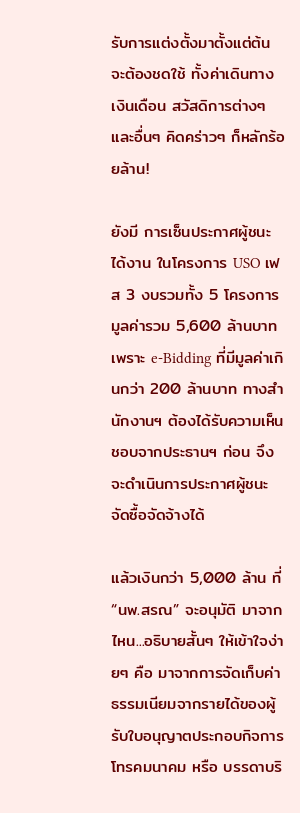รับการแต่งตั้งมาตั้งแต่ต้น จะต้องชดใช้ ทั้งค่าเดินทาง เงินเดือน สวัสดิการต่างๆ และอื่นๆ คิดคร่าวๆ ก็หลักร้อยล้าน!

ยังมี การเซ็นประกาศผู้ชนะได้งาน ในโครงการ USO เฟส 3 งบรวมทั้ง 5 โครงการ มูลค่ารวม 5,600 ล้านบาท เพราะ e-Bidding ที่มีมูลค่าเกินกว่า 200 ล้านบาท ทางสำนักงานฯ ต้องได้รับความเห็นชอบจากประธานฯ ก่อน จึงจะดำเนินการประกาศผู้ชนะ จัดซื้อจัดจ้างได้

แล้วเงินกว่า 5,000 ล้าน ที่ “นพ.สรณ” จะอนุมัติ มาจากไหน...อธิบายสั้นๆ ให้เข้าใจง่ายๆ คือ มาจากการจัดเก็บค่าธรรมเนียมจากรายได้ของผู้รับใบอนุญาตประกอบกิจการโทรคมนาคม หรือ บรรดาบริ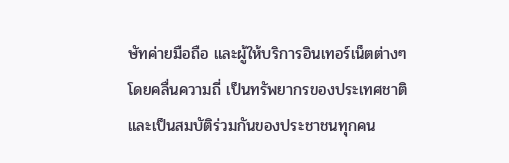ษัทค่ายมือถือ และผู้ให้บริการอินเทอร์เน็ตต่างๆ โดยคลื่นความถี่ เป็นทรัพยากรของประเทศชาติ และเป็นสมบัติร่วมกันของประชาชนทุกคน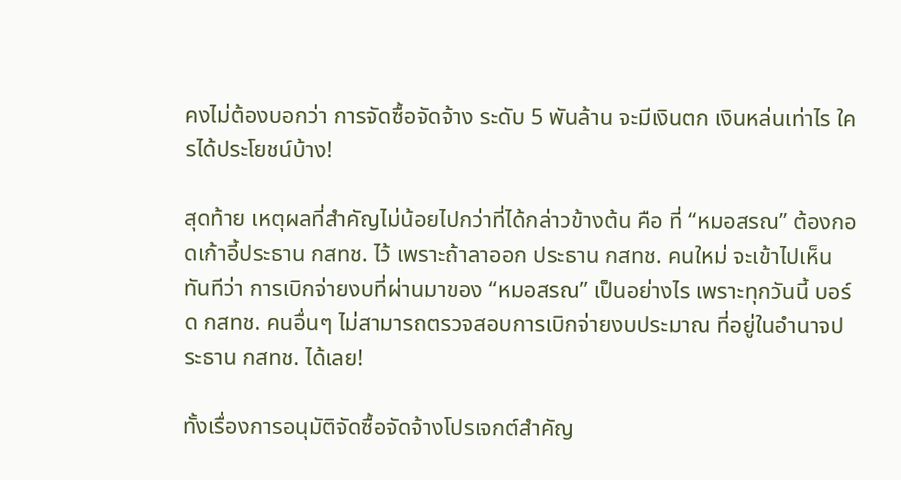คงไม่ต้องบอกว่า การจัดซื้อจัดจ้าง ระดับ 5 พันล้าน จะมีเงินตก เงินหล่นเท่าไร ใครได้ประโยชน์บ้าง!

สุดท้าย เหตุผลที่สำคัญไม่น้อยไปกว่าที่ได้กล่าวข้างต้น คือ ที่ “หมอสรณ” ต้องกอดเก้าอี้ประธาน กสทช. ไว้ เพราะถ้าลาออก ประธาน กสทช. คนใหม่ จะเข้าไปเห็นทันทีว่า การเบิกจ่ายงบที่ผ่านมาของ “หมอสรณ” เป็นอย่างไร เพราะทุกวันนี้ บอร์ด กสทช. คนอื่นๆ ไม่สามารถตรวจสอบการเบิกจ่ายงบประมาณ ที่อยู่ในอำนาจประธาน กสทช. ได้เลย!

ทั้งเรื่องการอนุมัติจัดซื้อจัดจ้างโปรเจกต์สำคัญ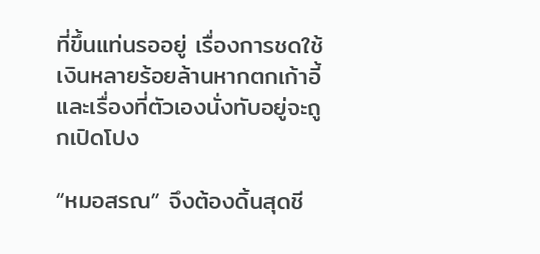ที่ขึ้นแท่นรออยู่ เรื่องการชดใช้เงินหลายร้อยล้านหากตกเก้าอี้ และเรื่องที่ตัวเองนั่งทับอยู่จะถูกเปิดโปง

“หมอสรณ” จึงต้องดิ้นสุดชี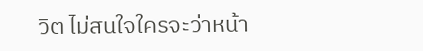วิต ไม่สนใจใครจะว่าหน้า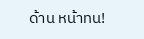ด้าน หน้าทน!